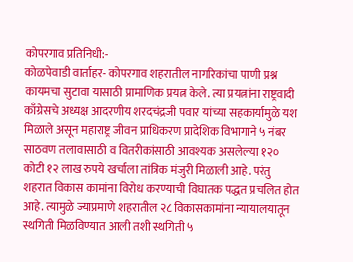कोपरगाव प्रतिनिधी:-
कोळपेवाडी वार्ताहर- कोपरगाव शहरातील नागरिकांचा पाणी प्रश्न कायमचा सुटावा यासाठी प्रामाणिक प्रयत्न केले. त्या प्रयत्नांना राष्ट्रवादी काँग्रेसचे अध्यक्ष आदरणीय शरदचंद्रजी पवार यांच्या सहकार्यामुळे यश मिळाले असून महाराष्ट्र जीवन प्राधिकरण प्रादेशिक विभागाने ५ नंबर साठवण तलावासाठी व वितरीकांसाठी आवश्यक असलेल्या १२० कोटी १२ लाख रुपये खर्चाला तांत्रिक मंजुरी मिळाली आहे. परंतु शहरात विकास कामांना विरोध करण्याची विघातक पद्धत प्रचलित होत आहे. त्यामुळे ज्याप्रमाणे शहरातील २८ विकासकामांना न्यायालयातून स्थगिती मिळविण्यात आली तशी स्थगिती ५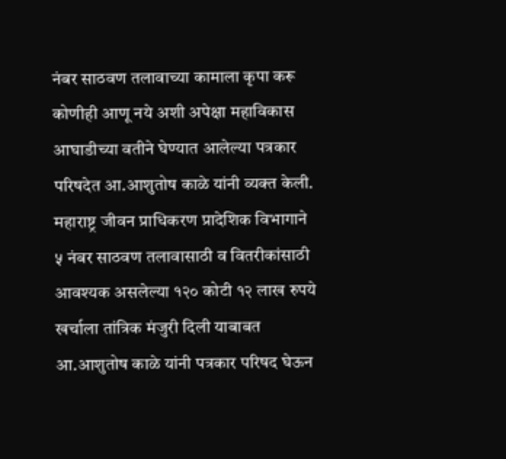नंबर साठवण तलावाच्या कामाला कृपा करू कोणीही आणू नये अशी अपेक्षा महाविकास आघाडीच्या वतीने घेण्यात आलेल्या पत्रकार परिषदेत आ.आशुतोष काळे यांनी व्यक्त केली.
महाराष्ट्र जीवन प्राधिकरण प्रादेशिक विभागाने ५ नंबर साठवण तलावासाठी व वितरीकांसाठी आवश्यक असलेल्या १२० कोटी १२ लाख रुपये खर्चाला तांत्रिक मंजुरी दिली याबाबत आ.आशुतोष काळे यांनी पत्रकार परिषद घेऊन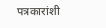पत्रकारांशी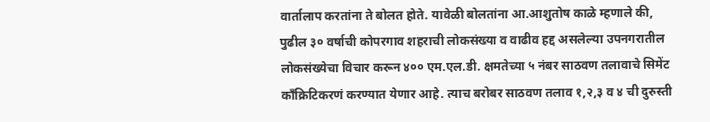वार्तालाप करतांना ते बोलत होते. यावेळी बोलतांना आ.आशुतोष काळे म्हणाले की, पुढील ३० वर्षाची कोपरगाव शहराची लोकसंख्या व वाढीव हद्द असलेल्या उपनगरातील लोकसंख्येचा विचार करून ४०० एम.एल.डी. क्षमतेच्या ५ नंबर साठवण तलावाचे सिमेंट काँक्रिटिकरणं करण्यात येणार आहे. त्याच बरोबर साठवण तलाव १,२,३ व ४ ची दुरुस्ती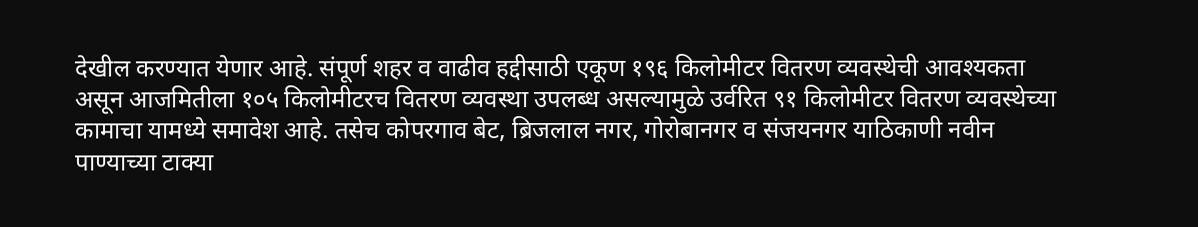देखील करण्यात येणार आहे. संपूर्ण शहर व वाढीव हद्दीसाठी एकूण १९६ किलोमीटर वितरण व्यवस्थेची आवश्यकता असून आजमितीला १०५ किलोमीटरच वितरण व्यवस्था उपलब्ध असल्यामुळे उर्वरित ९१ किलोमीटर वितरण व्यवस्थेच्या कामाचा यामध्ये समावेश आहे. तसेच कोपरगाव बेट, ब्रिजलाल नगर, गोरोबानगर व संजयनगर याठिकाणी नवीन पाण्याच्या टाक्या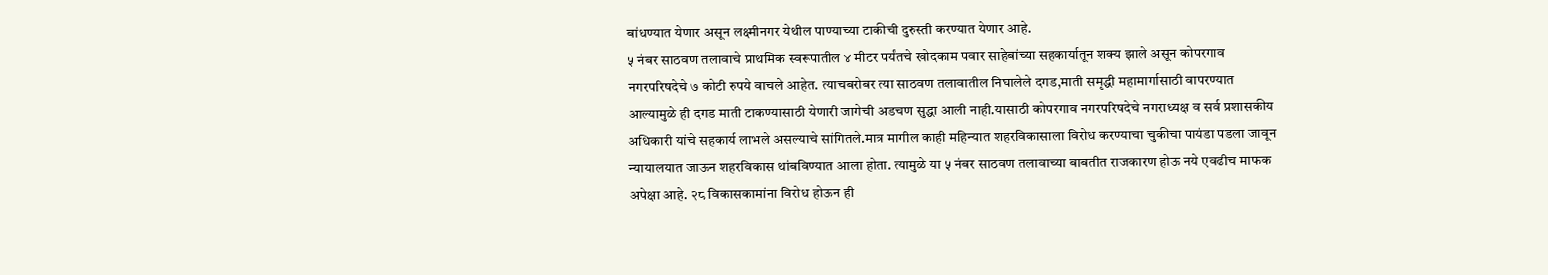बांधण्यात येणार असून लक्ष्मीनगर येथील पाण्याच्या टाकीची दुरुस्ती करण्यात येणार आहे.
५ नंबर साठवण तलावाचे प्राथमिक स्वरूपातील ४ मीटर पर्यंतचे खोदकाम पवार साहेबांच्या सहकार्यातून शक्य झाले असून कोपरगाव नगरपरिषदेचे ७ कोटी रुपये वाचले आहेत. त्याचबरोबर त्या साठवण तलावातील निघालेले दगड,माती समृद्धी महामार्गासाठी वापरण्यात आल्यामुळे ही दगड माती टाकण्यासाठी येणारी जागेची अडचण सुद्धा आली नाही.यासाठी कोपरगाव नगरपरिषदेचे नगराध्यक्ष व सर्व प्रशासकीय अधिकारी यांचे सहकार्य लाभले असल्याचे सांगितले.मात्र मागील काही महिन्यात शहरविकासाला विरोध करण्याचा चुकीचा पायंडा पडला जावून न्यायालयात जाऊन शहरविकास थांबविण्यात आला होता. त्यामुळे या ५ नंबर साठवण तलावाच्या बाबतीत राजकारण होऊ नये एवढीच माफक अपेक्षा आहे. २८ विकासकामांना विरोध होऊन ही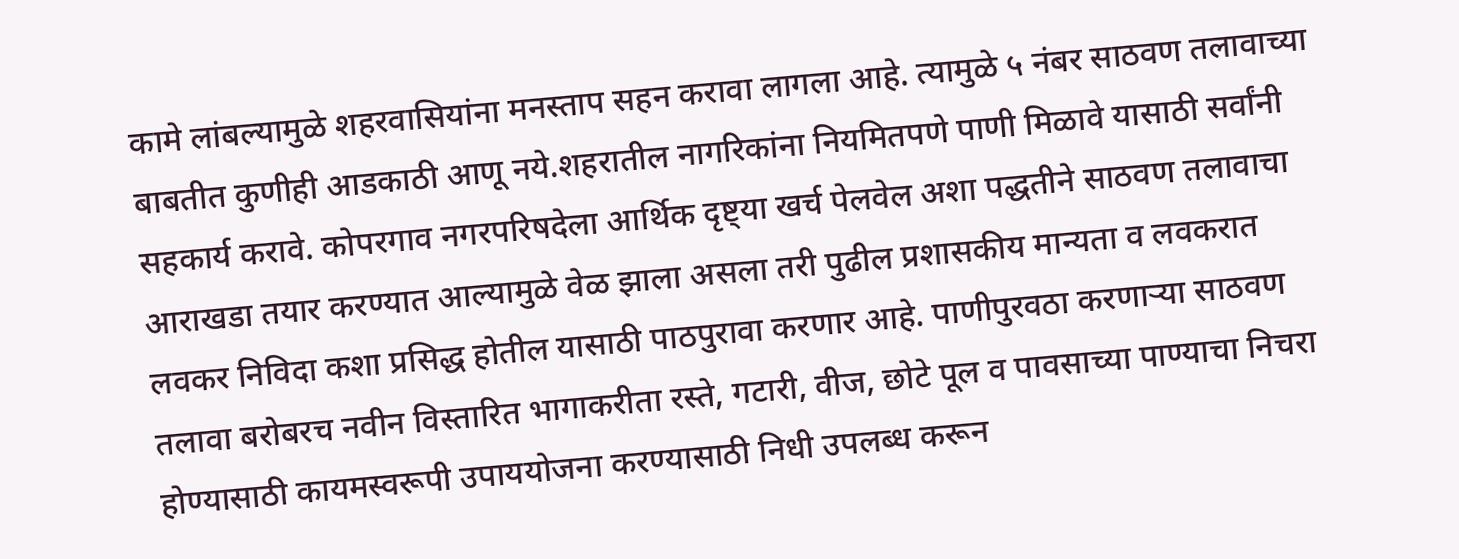कामे लांबल्यामुळे शहरवासियांना मनस्ताप सहन करावा लागला आहे. त्यामुळे ५ नंबर साठवण तलावाच्या बाबतीत कुणीही आडकाठी आणू नये.शहरातील नागरिकांना नियमितपणे पाणी मिळावे यासाठी सर्वांनी सहकार्य करावे. कोपरगाव नगरपरिषदेला आर्थिक दृष्ट्या खर्च पेलवेल अशा पद्धतीने साठवण तलावाचा आराखडा तयार करण्यात आल्यामुळे वेळ झाला असला तरी पुढील प्रशासकीय मान्यता व लवकरात लवकर निविदा कशा प्रसिद्ध होतील यासाठी पाठपुरावा करणार आहे. पाणीपुरवठा करणाऱ्या साठवण तलावा बरोबरच नवीन विस्तारित भागाकरीता रस्ते, गटारी, वीज, छोटे पूल व पावसाच्या पाण्याचा निचरा होण्यासाठी कायमस्वरूपी उपाययोजना करण्यासाठी निधी उपलब्ध करून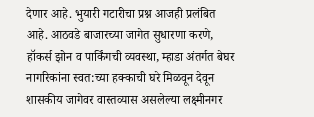देणार आहे. भुयारी गटारीचा प्रश्न आजही प्रलंबित आहे. आठवडे बाजारच्या जागेत सुधारणा करणे, हॉकर्स झोन व पार्किंगची व्यवस्था, म्हाडा अंतर्गत बेघर नागरिकांना स्वत:च्या हक्काची घरे मिळवून देवून शासकीय जागेवर वास्तव्यास असलेल्या लक्ष्मीनगर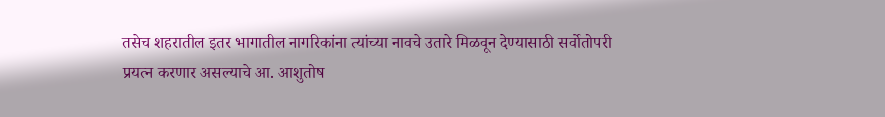तसेच शहरातील इतर भागातील नागरिकांना त्यांच्या नावचे उतारे मिळवून देण्यासाठी सर्वोतोपरी प्रयत्न करणार असल्याचे आ. आशुतोष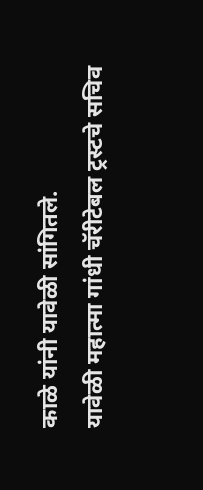काळे यांनी यावेळी सांगितले.
यावेळी महात्मा गांधी चॅरीटेबल ट्रस्टचे सचिव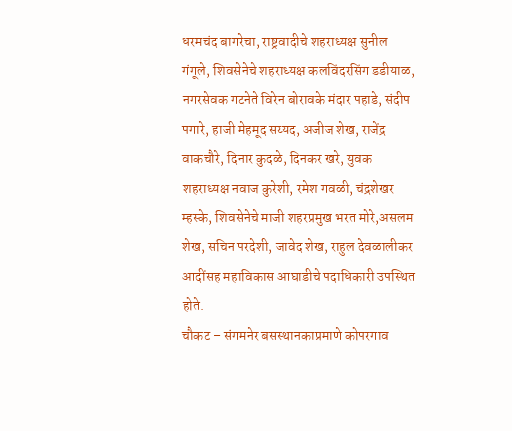धरमचंद बागरेचा, राष्ट्रवादीचे शहराध्यक्ष सुनील गंगूले, शिवसेनेचे शहराध्यक्ष कलविंदरसिंग डडीयाळ, नगरसेवक गटनेते विरेन बोरावके मंदार पहाडे, संदीप पगारे, हाजी मेहमूद सय्यद, अजीज शेख, राजेंद्र वाकचौरे, दिनार कुदळे, दिनकर खरे, युवक शहराध्यक्ष नवाज कुरेशी, रमेश गवळी, चंद्रशेखर म्हस्के, शिवसेनेचे माजी शहरप्रमुख भरत मोरे,असलम शेख, सचिन परदेशी, जावेद शेख, राहुल देवळालीकर आदींसह महाविकास आघाडीचे पदाधिकारी उपस्थित होते.
चौकट – संगमनेर बसस्थानकाप्रमाणे कोपरगाव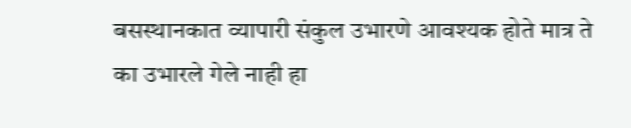बसस्थानकात व्यापारी संकुल उभारणे आवश्यक होते मात्र ते का उभारले गेले नाही हा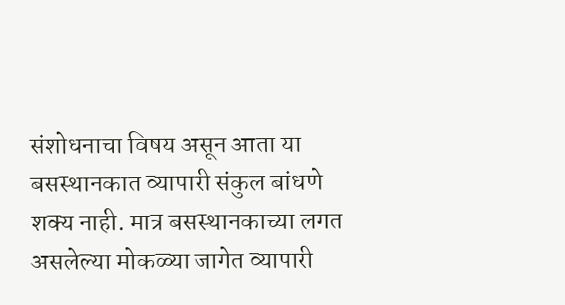संशोधनाचा विषय असून आता या बसस्थानकात व्यापारी संकुल बांधणे शक्य नाही. मात्र बसस्थानकाच्या लगत असलेल्या मोकळ्या जागेत व्यापारी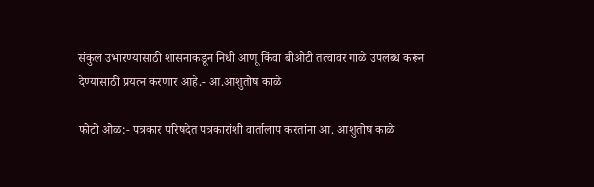संकुल उभारण्यासाठी शासनाकडून निधी आणू किंवा बीओटी तत्वावर गाळे उपलब्ध करून देण्यासाठी प्रयत्न करणार आहे.- आ.आशुतोष काळे

फोटो ओळ:- पत्रकार परिषदेत पत्रकारांशी वार्तालाप करतांना आ. आशुतोष काळे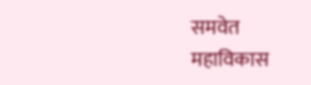समवेत महाविकास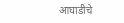आघाडीचे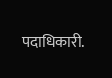पदाधिकारी.